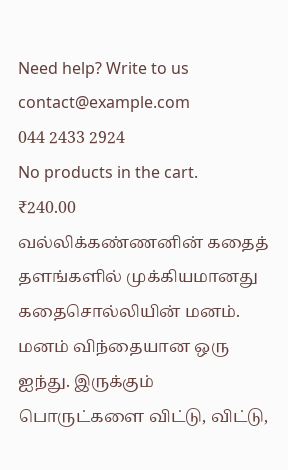Need help? Write to us contact@example.com
044 2433 2924
No products in the cart.
₹240.00
வல்லிக்கண்ணனின் கதைத் தளங்களில் முக்கியமானது கதைசொல்லியின் மனம். மனம் விந்தையான ஒரு ஐந்து. இருக்கும் பொருட்களை விட்டு, விட்டு,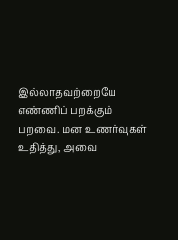இல்லாதவற்றையே எண்ணிப் பறக்கும் பறவை. மன உணர்வுகள் உதித்து, அவை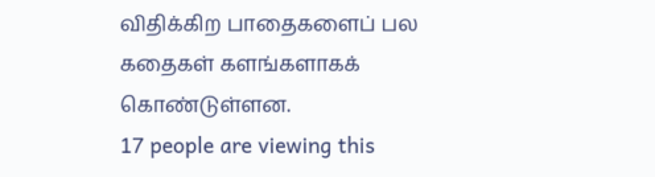விதிக்கிற பாதைகளைப் பல கதைகள் களங்களாகக் கொண்டுள்ளன.
17 people are viewing this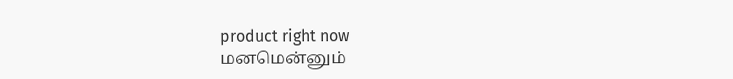product right now
மனமென்னும்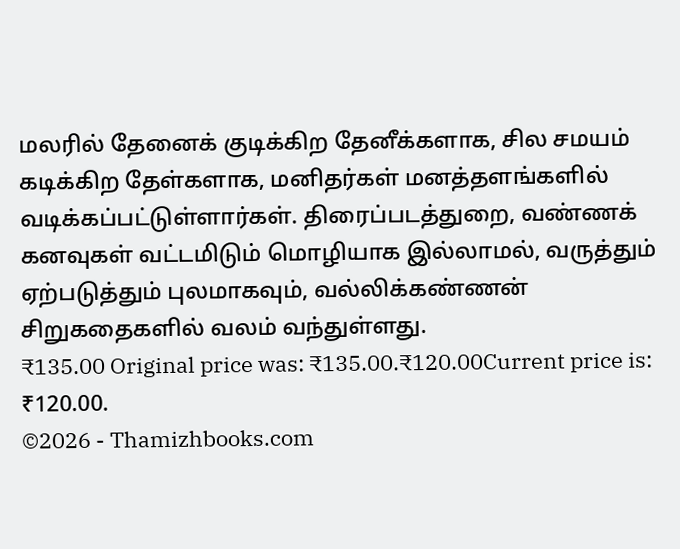மலரில் தேனைக் குடிக்கிற தேனீக்களாக, சில சமயம் கடிக்கிற தேள்களாக, மனிதர்கள் மனத்தளங்களில் வடிக்கப்பட்டுள்ளார்கள். திரைப்படத்துறை, வண்ணக் கனவுகள் வட்டமிடும் மொழியாக இல்லாமல், வருத்தும் ஏற்படுத்தும் புலமாகவும், வல்லிக்கண்ணன் சிறுகதைகளில் வலம் வந்துள்ளது.
₹135.00 Original price was: ₹135.00.₹120.00Current price is: ₹120.00.
©2026 - Thamizhbooks.com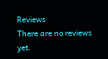Reviews
There are no reviews yet.